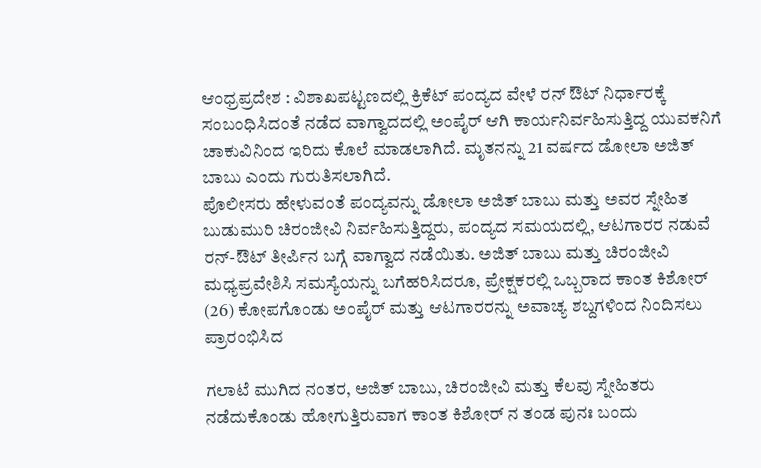ಆಂಧ್ರಪ್ರದೇಶ : ವಿಶಾಖಪಟ್ಟಣದಲ್ಲಿ ಕ್ರಿಕೆಟ್ ಪಂದ್ಯದ ವೇಳೆ ರನ್ ಔಟ್ ನಿರ್ಧಾರಕ್ಕೆ ಸಂಬಂಧಿಸಿದಂತೆ ನಡೆದ ವಾಗ್ವಾದದಲ್ಲಿ ಅಂಪೈರ್ ಆಗಿ ಕಾರ್ಯನಿರ್ವಹಿಸುತ್ತಿದ್ದ ಯುವಕನಿಗೆ ಚಾಕುವಿನಿಂದ ಇರಿದು ಕೊಲೆ ಮಾಡಲಾಗಿದೆ. ಮೃತನನ್ನು 21 ವರ್ಷದ ಡೋಲಾ ಅಜಿತ್ ಬಾಬು ಎಂದು ಗುರುತಿಸಲಾಗಿದೆ.
ಪೊಲೀಸರು ಹೇಳುವಂತೆ ಪಂದ್ಯವನ್ನು ಡೋಲಾ ಅಜಿತ್ ಬಾಬು ಮತ್ತು ಅವರ ಸ್ನೇಹಿತ ಬುಡುಮುರಿ ಚಿರಂಜೀವಿ ನಿರ್ವಹಿಸುತ್ತಿದ್ದರು, ಪಂದ್ಯದ ಸಮಯದಲ್ಲಿ, ಆಟಗಾರರ ನಡುವೆ ರನ್-ಔಟ್ ತೀರ್ಪಿನ ಬಗ್ಗೆ ವಾಗ್ವಾದ ನಡೆಯಿತು. ಅಜಿತ್ ಬಾಬು ಮತ್ತು ಚಿರಂಜೀವಿ ಮಧ್ಯಪ್ರವೇಶಿಸಿ ಸಮಸ್ಯೆಯನ್ನು ಬಗೆಹರಿಸಿದರೂ, ಪ್ರೇಕ್ಷಕರಲ್ಲಿ ಒಬ್ಬರಾದ ಕಾಂತ ಕಿಶೋರ್ (26) ಕೋಪಗೊಂಡು ಅಂಪೈರ್ ಮತ್ತು ಆಟಗಾರರನ್ನು ಅವಾಚ್ಯ ಶಬ್ದಗಳಿಂದ ನಿಂದಿಸಲು ಪ್ರಾರಂಭಿಸಿದ

ಗಲಾಟೆ ಮುಗಿದ ನಂತರ, ಅಜಿತ್ ಬಾಬು, ಚಿರಂಜೀವಿ ಮತ್ತು ಕೆಲವು ಸ್ನೇಹಿತರು ನಡೆದುಕೊಂಡು ಹೋಗುತ್ತಿರುವಾಗ ಕಾಂತ ಕಿಶೋರ್ ನ ತಂಡ ಪುನಃ ಬಂದು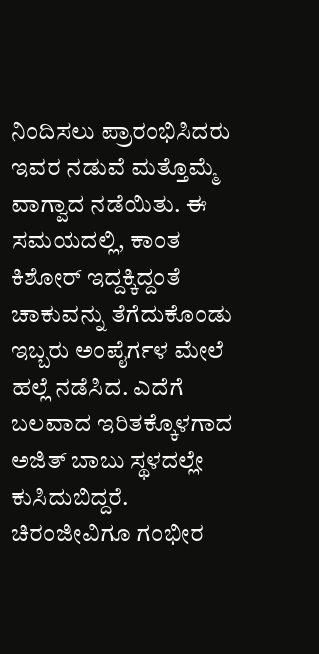ನಿಂದಿಸಲು ಪ್ರಾರಂಭಿಸಿದರು ಇವರ ನಡುವೆ ಮತ್ತೊಮ್ಮೆ ವಾಗ್ವಾದ ನಡೆಯಿತು. ಈ ಸಮಯದಲ್ಲಿ, ಕಾಂತ ಕಿಶೋರ್ ಇದ್ದಕ್ಕಿದ್ದಂತೆ ಚಾಕುವನ್ನು ತೆಗೆದುಕೊಂಡು ಇಬ್ಬರು ಅಂಪೈರ್ಗಳ ಮೇಲೆ ಹಲ್ಲೆ ನಡೆಸಿದ. ಎದೆಗೆ ಬಲವಾದ ಇರಿತಕ್ಕೊಳಗಾದ ಅಜಿತ್ ಬಾಬು ಸ್ಥಳದಲ್ಲೇ ಕುಸಿದುಬಿದ್ದರೆ. ಚಿರಂಜೀವಿಗೂ ಗಂಭೀರ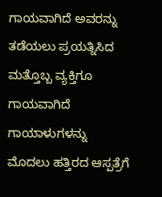ಗಾಯವಾಗಿದೆ ಅವರನ್ನು ತಡೆಯಲು ಪ್ರಯತ್ನಿಸಿದ ಮತ್ತೊಬ್ಬ ವ್ಯಕ್ತಿಗೂ ಗಾಯವಾಗಿದೆ
ಗಾಯಾಳುಗಳನ್ನು ಮೊದಲು ಹತ್ತಿರದ ಆಸ್ಪತ್ರೆಗೆ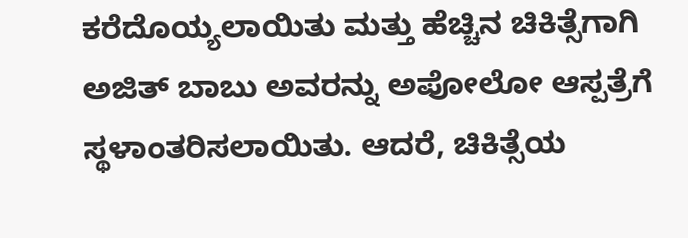ಕರೆದೊಯ್ಯಲಾಯಿತು ಮತ್ತು ಹೆಚ್ಚಿನ ಚಿಕಿತ್ಸೆಗಾಗಿ ಅಜಿತ್ ಬಾಬು ಅವರನ್ನು ಅಪೋಲೋ ಆಸ್ಪತ್ರೆಗೆ ಸ್ಥಳಾಂತರಿಸಲಾಯಿತು. ಆದರೆ, ಚಿಕಿತ್ಸೆಯ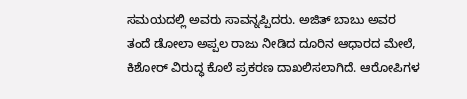ಸಮಯದಲ್ಲಿ ಅವರು ಸಾವನ್ನಪ್ಪಿದರು. ಅಜಿತ್ ಬಾಬು ಅವರ ತಂದೆ ಡೋಲಾ ಅಪ್ಪಲ ರಾಜು ನೀಡಿದ ದೂರಿನ ಆಧಾರದ ಮೇಲೆ, ಕಿಶೋರ್ ವಿರುದ್ಧ ಕೊಲೆ ಪ್ರಕರಣ ದಾಖಲಿಸಲಾಗಿದೆ. ಆರೋಪಿಗಳ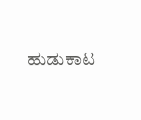ಹುಡುಕಾಟ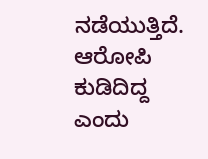ನಡೆಯುತ್ತಿದೆ. ಆರೋಪಿ ಕುಡಿದಿದ್ದ ಎಂದು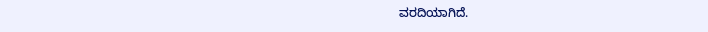ವರದಿಯಾಗಿದೆ.